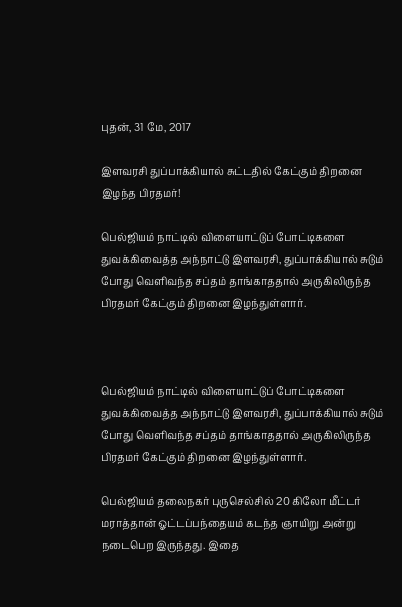புதன், 31 மே, 2017

இளவரசி துப்பாக்கியால் சுட்டதில் கேட்கும் திறனை இழந்த பிரதமர்!

பெல்ஜியம் நாட்டில் விளையாட்டுப் போட்டிகளை துவக்கிவைத்த அந்நாட்டு இளவரசி, துப்பாக்கியால் சுடும் போது வெளிவந்த சப்தம் தாங்காததால் அருகிலிருந்த பிரதமர் கேட்கும் திறனை இழந்துள்ளார்.



பெல்ஜியம் நாட்டில் விளையாட்டுப் போட்டிகளை துவக்கிவைத்த அந்நாட்டு இளவரசி, துப்பாக்கியால் சுடும் போது வெளிவந்த சப்தம் தாங்காததால் அருகிலிருந்த பிரதமர் கேட்கும் திறனை இழந்துள்ளார்.

பெல்ஜியம் தலைநகர் புருசெல்சில் 20 கிலோ மீட்டர் மராத்தான் ஓட்டப்பந்தையம் கடந்த ஞாயிறு அன்று நடைபெற இருந்தது. இதை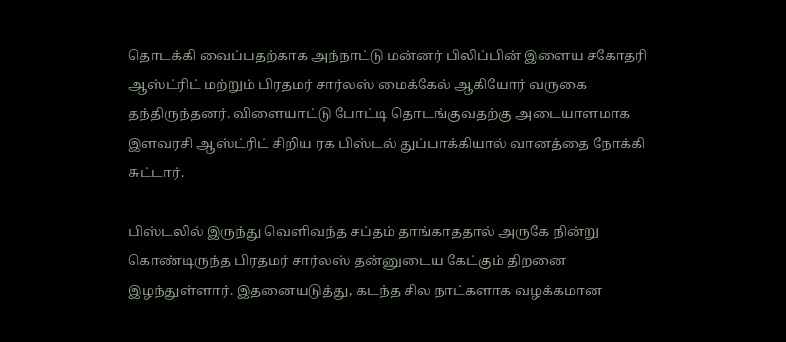தொடக்கி வைப்பதற்காக அந்நாட்டு மன்னர் பிலிப்பின் இளைய சகோதரி ஆஸ்ட்ரிட் மற்றும் பிரதமர் சார்லஸ் மைக்கேல் ஆகியோர் வருகை தந்திருந்தனர். விளையாட்டு போட்டி தொடங்குவதற்கு அடையாளமாக இளவரசி ஆஸ்ட்ரிட் சிறிய ரக பிஸ்டல் துப்பாக்கியால் வானத்தை நோக்கி சுட்டார்.

பிஸ்டலில் இருந்து வெளிவந்த சப்தம் தாங்காததால் அருகே நின்று கொண்டிருந்த பிரதமர் சார்லஸ் தன்னுடைய கேட்கும் திறனை இழந்துள்ளார். இதனையடுத்து, கடந்த சில நாட்களாக வழக்கமான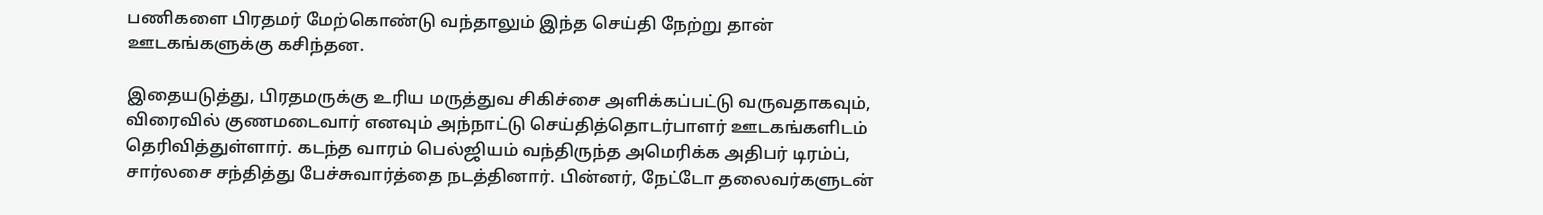பணிகளை பிரதமர் மேற்கொண்டு வந்தாலும் இந்த செய்தி நேற்று தான் ஊடகங்களுக்கு கசிந்தன.

இதையடுத்து, பிரதமருக்கு உரிய மருத்துவ சிகிச்சை அளிக்கப்பட்டு வருவதாகவும், விரைவில் குணமடைவார் எனவும் அந்நாட்டு செய்தித்தொடர்பாளர் ஊடகங்களிடம் தெரிவித்துள்ளார். கடந்த வாரம் பெல்ஜியம் வந்திருந்த அமெரிக்க அதிபர் டிரம்ப், சார்லசை சந்தித்து பேச்சுவார்த்தை நடத்தினார். பின்னர், நேட்டோ தலைவர்களுடன்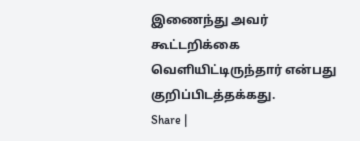இணைந்து அவர் கூட்டறிக்கை வெளியிட்டிருந்தார் என்பது குறிப்பிடத்தக்கது.
Share |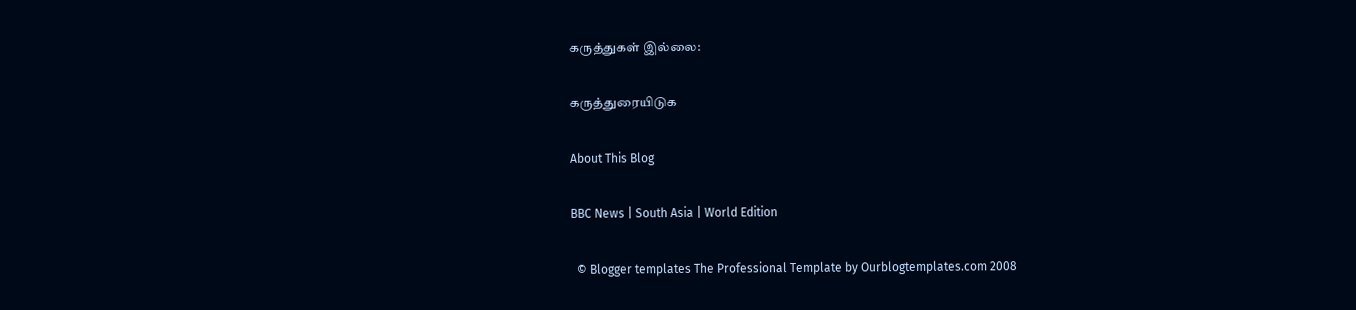கருத்துகள் இல்லை:

கருத்துரையிடுக

About This Blog

BBC News | South Asia | World Edition

  © Blogger templates The Professional Template by Ourblogtemplates.com 2008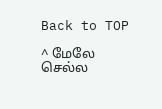Back to TOP

^ மேலே செல்ல